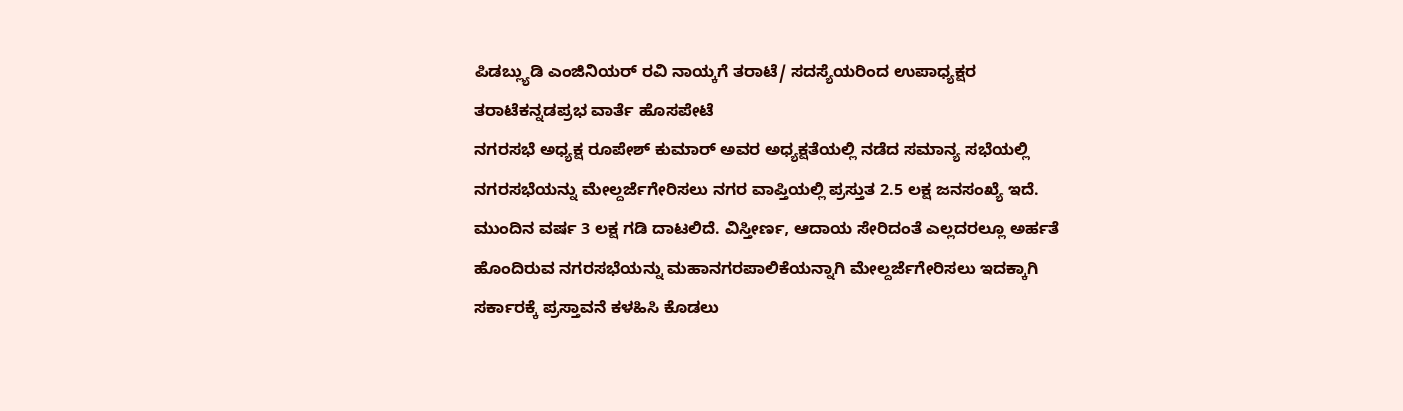ಪಿಡಬ್ಲ್ಯುಡಿ ಎಂಜಿನಿಯರ್ ರವಿ ನಾಯ್ಕಗೆ ತರಾಟೆ/ ಸದಸ್ಯೆಯರಿಂದ ಉಪಾಧ್ಯಕ್ಷರ ತರಾಟೆಕನ್ನಡಪ್ರಭ ವಾರ್ತೆ ಹೊಸಪೇಟೆ
ನಗರಸಭೆ ಅಧ್ಯಕ್ಷ ರೂಪೇಶ್ ಕುಮಾರ್ ಅವರ ಅಧ್ಯಕ್ಷತೆಯಲ್ಲಿ ನಡೆದ ಸಮಾನ್ಯ ಸಭೆಯಲ್ಲಿ ನಗರಸಭೆಯನ್ನು ಮೇಲ್ದರ್ಜೆಗೇರಿಸಲು ನಗರ ವಾಪ್ತಿಯಲ್ಲಿ ಪ್ರಸ್ತುತ 2.5 ಲಕ್ಷ ಜನಸಂಖ್ಯೆ ಇದೆ. ಮುಂದಿನ ವರ್ಷ 3 ಲಕ್ಷ ಗಡಿ ದಾಟಲಿದೆ. ವಿಸ್ತೀರ್ಣ, ಆದಾಯ ಸೇರಿದಂತೆ ಎಲ್ಲದರಲ್ಲೂ ಅರ್ಹತೆ ಹೊಂದಿರುವ ನಗರಸಭೆಯನ್ನು ಮಹಾನಗರಪಾಲಿಕೆಯನ್ನಾಗಿ ಮೇಲ್ದರ್ಜೆಗೇರಿಸಲು ಇದಕ್ಕಾಗಿ ಸರ್ಕಾರಕ್ಕೆ ಪ್ರಸ್ತಾವನೆ ಕಳಹಿಸಿ ಕೊಡಲು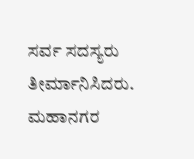ಸರ್ವ ಸದಸ್ಯರು ತೀರ್ಮಾನಿಸಿದರು.
ಮಹಾನಗರ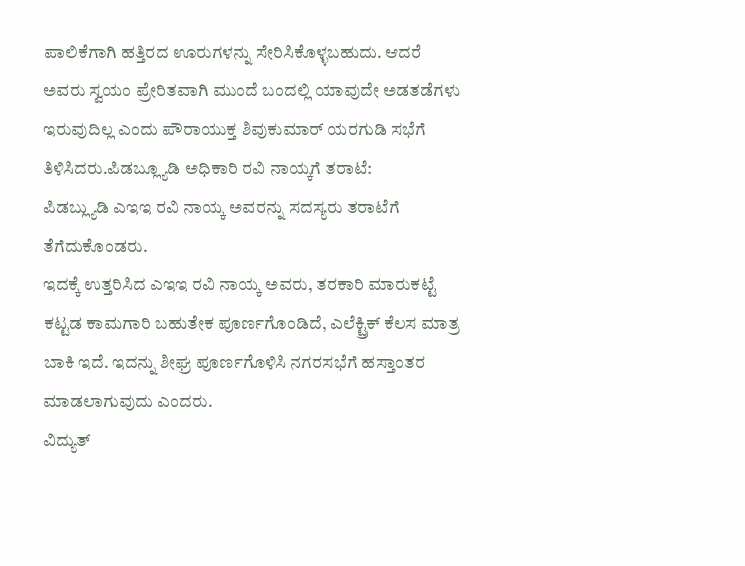ಪಾಲಿಕೆಗಾಗಿ ಹತ್ತಿರದ ಊರುಗಳನ್ನು ಸೇರಿಸಿಕೊಳ್ಳಬಹುದು. ಆದರೆ ಅವರು ಸ್ವಯಂ ಪ್ರೇರಿತವಾಗಿ ಮುಂದೆ ಬಂದಲ್ಲಿ ಯಾವುದೇ ಅಡತಡೆಗಳು ಇರುವುದಿಲ್ಲ ಎಂದು ಪೌರಾಯುಕ್ತ ಶಿವುಕುಮಾರ್ ಯರಗುಡಿ ಸಭೆಗೆ ತಿಳಿಸಿದರು.ಪಿಡಬ್ಲ್ಯೂಡಿ ಅಧಿಕಾರಿ ರವಿ ನಾಯ್ಕಗೆ ತರಾಟೆ:
ಪಿಡಬ್ಲ್ಯುಡಿ ಎಇಇ ರವಿ ನಾಯ್ಕ ಅವರನ್ನು ಸದಸ್ಯರು ತರಾಟೆಗೆ ತೆಗೆದುಕೊಂಡರು.
ಇದಕ್ಕೆ ಉತ್ತರಿಸಿದ ಎಇಇ ರವಿ ನಾಯ್ಕ ಅವರು, ತರಕಾರಿ ಮಾರುಕಟ್ಟೆ ಕಟ್ಟಡ ಕಾಮಗಾರಿ ಬಹುತೇಕ ಪೂರ್ಣಗೊಂಡಿದೆ, ಎಲೆಕ್ಟ್ರಿಕ್ ಕೆಲಸ ಮಾತ್ರ ಬಾಕಿ ಇದೆ. ಇದನ್ನು ಶೀಘ್ರ ಪೂರ್ಣಗೊಳಿಸಿ ನಗರಸಭೆಗೆ ಹಸ್ತಾಂತರ ಮಾಡಲಾಗುವುದು ಎಂದರು.
ವಿದ್ಯುತ್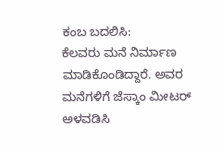ಕಂಬ ಬದಲಿಸಿ:
ಕೆಲವರು ಮನೆ ನಿರ್ಮಾಣ ಮಾಡಿಕೊಂಡಿದ್ದಾರೆ. ಅವರ ಮನೆಗಳಿಗೆ ಜೆಸ್ಕಾಂ ಮೀಟರ್ ಅಳವಡಿಸಿ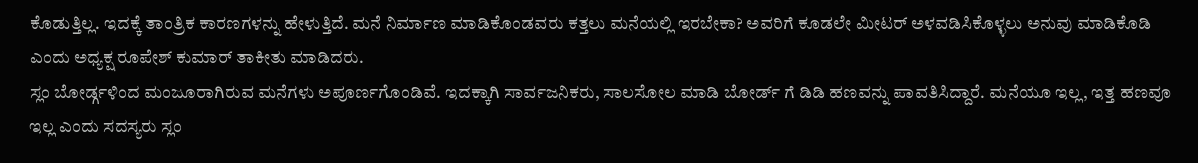ಕೊಡುತ್ತಿಲ್ಲ. ಇದಕ್ಕೆ ತಾಂತ್ರಿಕ ಕಾರಣಗಳನ್ನು ಹೇಳುತ್ತಿದೆ. ಮನೆ ನಿರ್ಮಾಣ ಮಾಡಿಕೊಂಡವರು ಕತ್ತಲು ಮನೆಯಲ್ಲಿ ಇರಬೇಕಾ? ಅವರಿಗೆ ಕೂಡಲೇ ಮೀಟರ್ ಅಳವಡಿಸಿಕೊಳ್ಳಲು ಅನುವು ಮಾಡಿಕೊಡಿ ಎಂದು ಅಧ್ಯಕ್ಷ ರೂಪೇಶ್ ಕುಮಾರ್ ತಾಕೀತು ಮಾಡಿದರು.
ಸ್ಲಂ ಬೋರ್ಡ್ಗಳಿಂದ ಮಂಜೂರಾಗಿರುವ ಮನೆಗಳು ಅಪೂರ್ಣಗೊಂಡಿವೆ. ಇದಕ್ಕಾಗಿ ಸಾರ್ವಜನಿಕರು, ಸಾಲಸೋಲ ಮಾಡಿ ಬೋರ್ಡ್ ಗೆ ಡಿಡಿ ಹಣವನ್ನು ಪಾವತಿಸಿದ್ದಾರೆ. ಮನೆಯೂ ಇಲ್ಲ, ಇತ್ತ ಹಣವೂ ಇಲ್ಲ ಎಂದು ಸದಸ್ಯರು ಸ್ಲಂ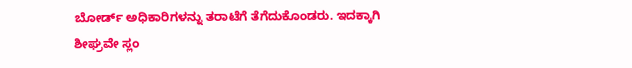ಬೋರ್ಡ್ ಅಧಿಕಾರಿಗಳನ್ನು ತರಾಟೆಗೆ ತೆಗೆದುಕೊಂಡರು. ಇದಕ್ಕಾಗಿ ಶೀಘ್ರವೇ ಸ್ಲಂ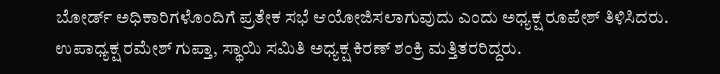ಬೋರ್ಡ್ ಅಧಿಕಾರಿಗಳೊಂದಿಗೆ ಪ್ರತೇಕ ಸಭೆ ಆಯೋಜಿಸಲಾಗುವುದು ಎಂದು ಅಧ್ಯಕ್ಷ ರೂಪೇಶ್ ತಿಳಿಸಿದರು.
ಉಪಾಧ್ಯಕ್ಷ ರಮೇಶ್ ಗುಪ್ತಾ, ಸ್ಥಾಯಿ ಸಮಿತಿ ಅಧ್ಯಕ್ಷ ಕಿರಣ್ ಶಂಕ್ರಿ ಮತ್ತಿತರರಿದ್ದರು.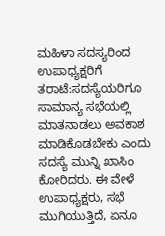ಮಹಿಳಾ ಸದಸ್ಯರಿಂದ ಉಪಾಧ್ಯಕ್ಷರಿಗೆ ತರಾಟೆ:ಸದಸ್ಯೆಯರಿಗೂ ಸಾಮಾನ್ಯ ಸಭೆಯಲ್ಲಿ ಮಾತನಾಡಲು ಅವಕಾಶ ಮಾಡಿಕೊಡಬೇಕು ಎಂದು ಸದಸ್ಯೆ ಮುನ್ನಿ ಖಾಸಿಂ ಕೋರಿದರು. ಈ ವೇಳೆ ಉಪಾಧ್ಯಕ್ಷರು, ಸಭೆ ಮುಗಿಯುತ್ತಿದೆ, ಏನೂ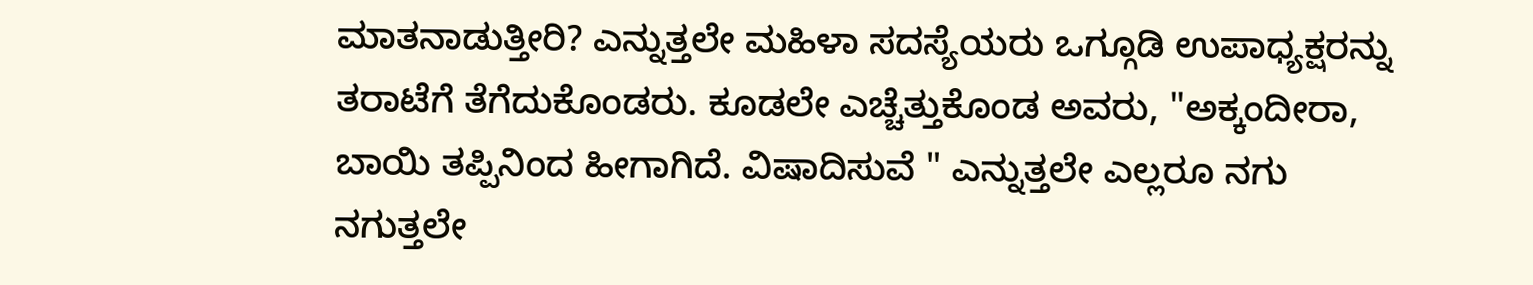ಮಾತನಾಡುತ್ತೀರಿ? ಎನ್ನುತ್ತಲೇ ಮಹಿಳಾ ಸದಸ್ಯೆಯರು ಒಗ್ಗೂಡಿ ಉಪಾಧ್ಯಕ್ಷರನ್ನು ತರಾಟೆಗೆ ತೆಗೆದುಕೊಂಡರು. ಕೂಡಲೇ ಎಚ್ಚೆತ್ತುಕೊಂಡ ಅವರು, "ಅಕ್ಕಂದೀರಾ, ಬಾಯಿ ತಪ್ಪಿನಿಂದ ಹೀಗಾಗಿದೆ. ವಿಷಾದಿಸುವೆ " ಎನ್ನುತ್ತಲೇ ಎಲ್ಲರೂ ನಗು ನಗುತ್ತಲೇ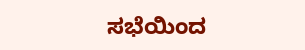ಸಭೆಯಿಂದ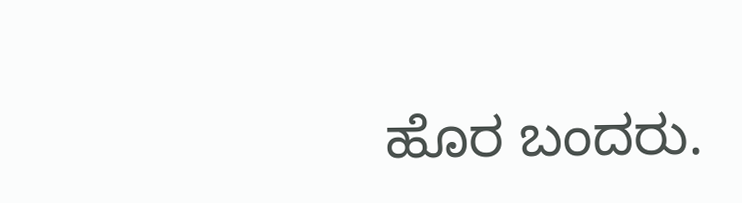ಹೊರ ಬಂದರು.